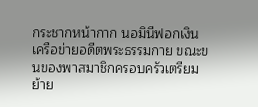กระชากหน้ากาก นอมินีฟอกเงินเครือข่ายอดีตพระธรรมกาย ขณะขนของพาสมาชิกครอบครัวเตรียมย้าย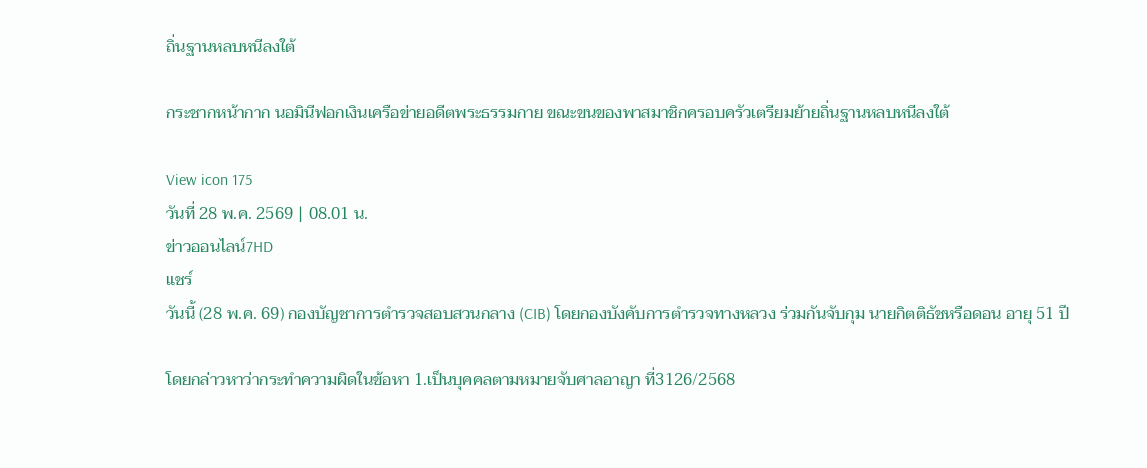ถิ่นฐานหลบหนีลงใต้

กระชากหน้ากาก นอมินีฟอกเงินเครือข่ายอดีตพระธรรมกาย ขณะขนของพาสมาชิกครอบครัวเตรียมย้ายถิ่นฐานหลบหนีลงใต้

View icon 175
วันที่ 28 พ.ค. 2569 | 08.01 น.
ข่าวออนไลน์7HD
แชร์
วันนี้ (28 พ.ค. 69) กองบัญชาการตำรวจสอบสวนกลาง (CIB) โดยกองบังคับการตำรวจทางหลวง ร่วมกันจับกุม นายกิตติธัชหรือดอน อายุ 51 ปี

โดยกล่าวหาว่ากระทำความผิดในข้อหา 1.เป็นบุคคลตามหมายจับศาลอาญา ที่3126/2568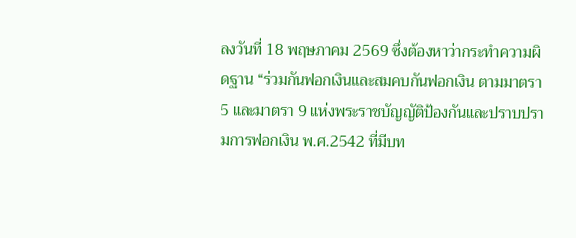ลงวันที่ 18 พฤษภาคม 2569 ซึ่งต้องหาว่ากระทำความผิดฐาน “ร่วมกันฟอกเงินและสมคบกันฟอกเงิน ตามมาตรา 5 และมาตรา 9 แห่งพระราชบัญญัติป้องกันและปราบปรามการฟอกเงิน พ.ศ.2542 ที่มีบท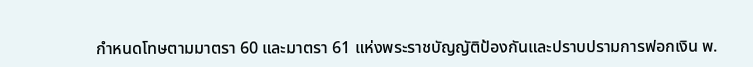กำหนดโทษตามมาตรา 60 และมาตรา 61 แห่งพระราชบัญญัติป้องกันและปราบปรามการฟอกเงิน พ.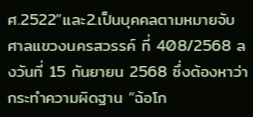ศ.2522”และ2.เป็นบุคคลตามหมายจับศาลแขวงนครสวรรค์ ที่ 408/2568 ลงวันที่ 15 กันยายน 2568 ซึ่งต้องหาว่ากระทำความผิดฐาน “ฉ้อโก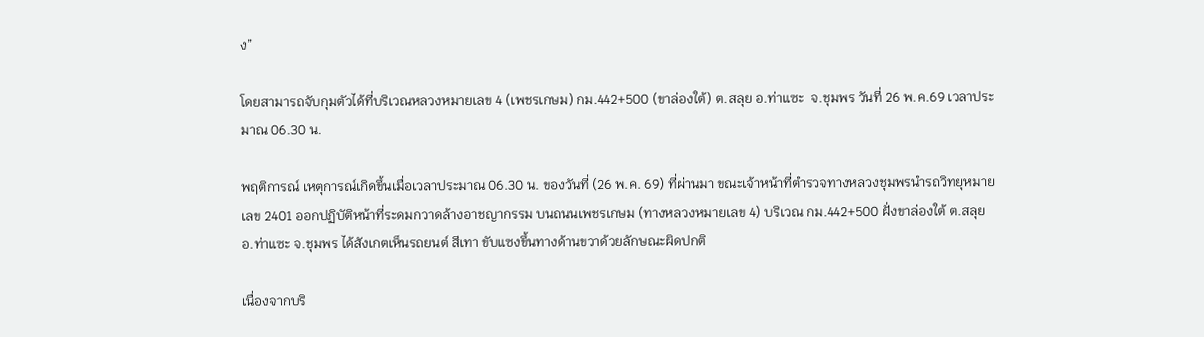ง”

โดยสามารถจับกุมตัวได้ที่บริเวณหลวงหมายเลข 4 (เพชรเกษม) กม.442+500 (ขาล่องใต้) ต.สลุย อ.ท่าแซะ  จ.ชุมพร วันที่ 26 พ.ค.69 เวลาประมาณ 06.30 น.

พฤติการณ์ เหตุการณ์เกิดขึ้นเมื่อเวลาประมาณ 06.30 น. ของวันที่ (26 พ.ค. 69) ที่ผ่านมา ขณะเจ้าหน้าที่ตำรวจทางหลวงชุมพรนำรถวิทยุหมายเลข 2401 ออกปฏิบัติหน้าที่ระดมกวาดล้างอาชญากรรม บนถนนเพชรเกษม (ทางหลวงหมายเลข 4) บริเวณ กม.442+500 ฝั่งขาล่องใต้ ต.สลุย อ.ท่าแซะ จ.ชุมพร ได้สังเกตเห็นรถยนต์ สีเทา ขับแซงขึ้นทางด้านขวาด้วยลักษณะผิดปกติ

เนื่องจากบริ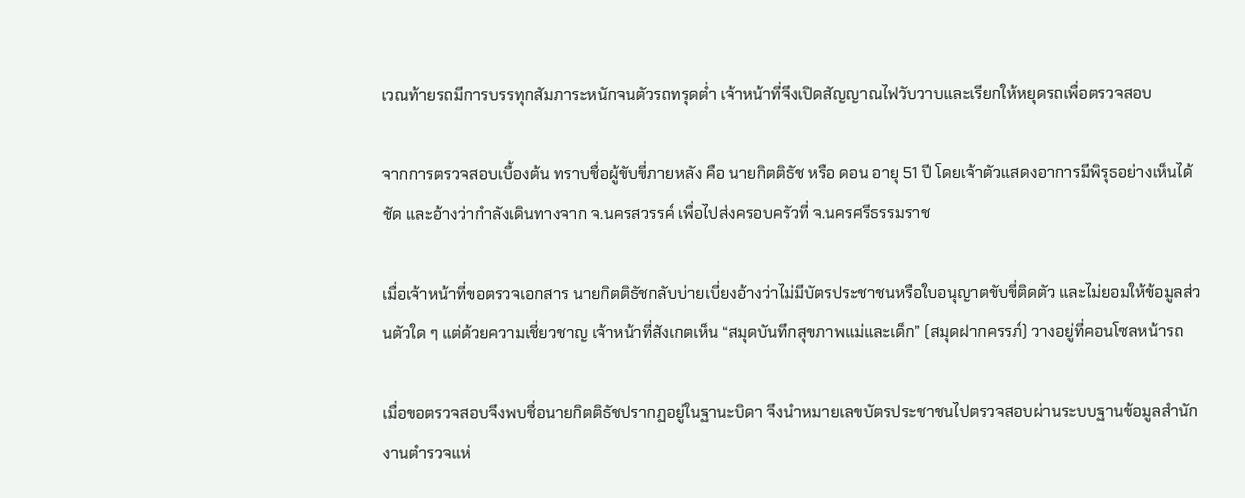เวณท้ายรถมีการบรรทุกสัมภาระหนักจนตัวรถทรุดต่ำ เจ้าหน้าที่จึงเปิดสัญญาณไฟวับวาบและเรียกให้หยุดรถเพื่อตรวจสอบ

จากการตรวจสอบเบื้องต้น ทราบชื่อผู้ขับขี่ภายหลัง คือ นายกิตติธัช หรือ ดอน อายุ 51 ปี โดยเจ้าตัวแสดงอาการมีพิรุธอย่างเห็นได้ชัด และอ้างว่ากำลังเดินทางจาก จ.นครสวรรค์ เพื่อไปส่งครอบครัวที่ จ.นครศรีธรรมราช

เมื่อเจ้าหน้าที่ขอตรวจเอกสาร นายกิตติธัชกลับบ่ายเบี่ยงอ้างว่าไม่มีบัตรประชาชนหรือใบอนุญาตขับขี่ติดตัว และไม่ยอมให้ข้อมูลส่วนตัวใด ๆ แต่ด้วยความเชี่ยวชาญ เจ้าหน้าที่สังเกตเห็น “สมุดบันทึกสุขภาพแม่และเด็ก” (สมุดฝากครรภ์) วางอยู่ที่คอนโซลหน้ารถ

เมื่อขอตรวจสอบจึงพบชื่อนายกิตติธัชปรากฏอยู่ในฐานะบิดา จึงนำหมายเลขบัตรประชาชนไปตรวจสอบผ่านระบบฐานข้อมูลสำนักงานตำรวจแห่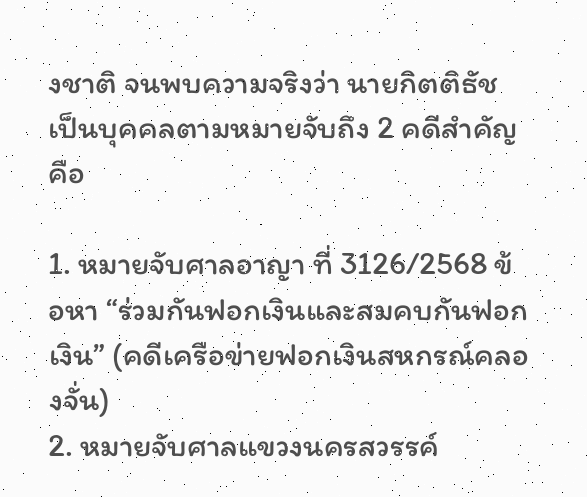งชาติ จนพบความจริงว่า นายกิตติธัช เป็นบุคคลตามหมายจับถึง 2 คดีสำคัญ คือ

1. หมายจับศาลอาญา ที่ 3126/2568 ข้อหา “ร่วมกันฟอกเงินและสมคบกันฟอกเงิน” (คดีเครือข่ายฟอกเงินสหกรณ์คลองจั่น)
2. หมายจับศาลแขวงนครสวรรค์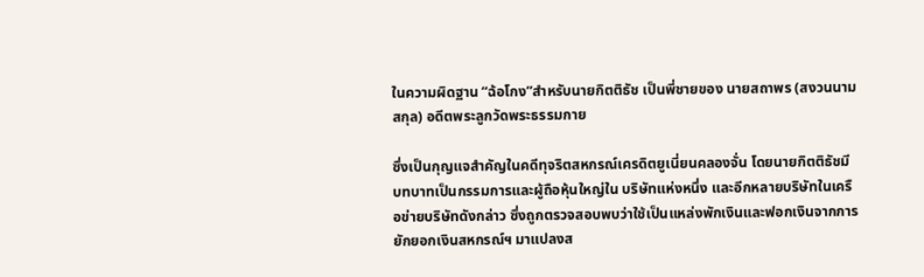ในความผิดฐาน “ฉ้อโกง”สำหรับนายกิตติธัช เป็นพี่ชายของ นายสถาพร (สงวนนามสกุล) อดีตพระลูกวัดพระธรรมกาย

ซึ่งเป็นกุญแจสำคัญในคดีทุจริตสหกรณ์เครดิตยูเนี่ยนคลองจั่น โดยนายกิตติธัชมีบทบาทเป็นกรรมการและผู้ถือหุ้นใหญ่ใน บริษัทแห่งหนึ่ง และอีกหลายบริษัทในเครือข่ายบริษัทดังกล่าว ซึ่งถูกตรวจสอบพบว่าใช้เป็นแหล่งพักเงินและฟอกเงินจากการยักยอกเงินสหกรณ์ฯ มาแปลงส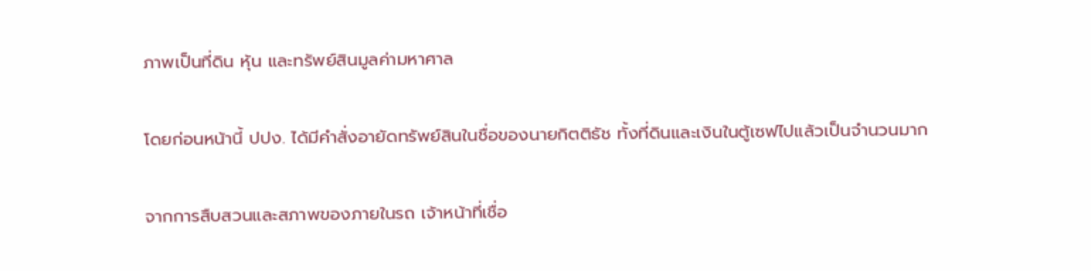ภาพเป็นที่ดิน หุ้น และทรัพย์สินมูลค่ามหาศาล

โดยก่อนหน้านี้ ปปง. ได้มีคำสั่งอายัดทรัพย์สินในชื่อของนายกิตติธัช ทั้งที่ดินและเงินในตู้เซฟไปแล้วเป็นจำนวนมาก

จากการสืบสวนและสภาพของภายในรถ เจ้าหน้าที่เชื่อ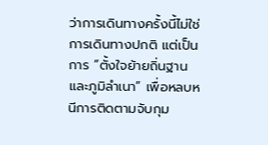ว่าการเดินทางครั้งนี้ไม่ใช่การเดินทางปกติ แต่เป็นการ “ตั้งใจย้ายถิ่นฐานและภูมิลำเนา” เพื่อหลบหนีการติดตามจับกุม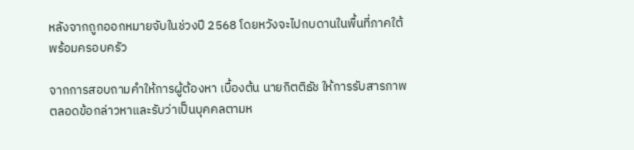หลังจากถูกออกหมายจับในช่วงปี 2568 โดยหวังจะไปกบดานในพื้นที่ภาคใต้พร้อมครอบครัว

จากการสอบถามคำให้การผู้ต้องหา เบื้องต้น นายกิตติธัช ให้การรับสารภาพตลอดข้อกล่าวหาและรับว่าเป็นบุคคลตามห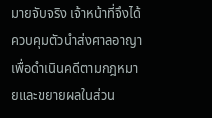มายจับจริง เจ้าหน้าที่จึงได้ควบคุมตัวนำส่งศาลอาญา เพื่อดำเนินคดีตามกฎหมายและขยายผลในส่วน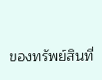ของทรัพย์สินที่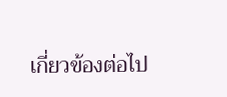เกี่ยวข้องต่อไป